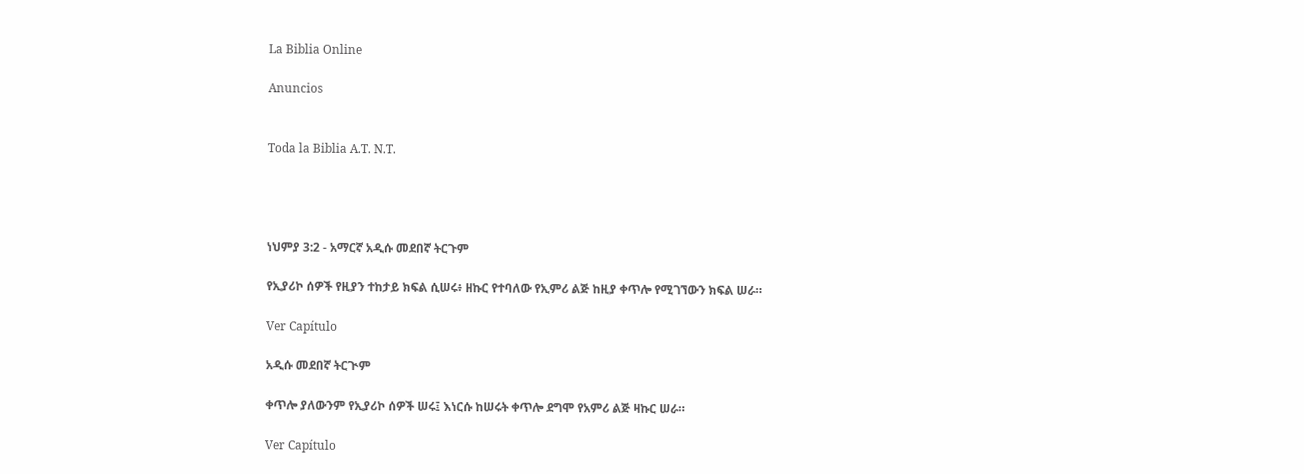La Biblia Online

Anuncios


Toda la Biblia A.T. N.T.




ነህምያ 3:2 - አማርኛ አዲሱ መደበኛ ትርጉም

የኢያሪኮ ሰዎች የዚያን ተከታይ ክፍል ሲሠሩ፥ ዘኩር የተባለው የኢምሪ ልጅ ከዚያ ቀጥሎ የሚገኘውን ክፍል ሠራ።

Ver Capítulo

አዲሱ መደበኛ ትርጒም

ቀጥሎ ያለውንም የኢያሪኮ ሰዎች ሠሩ፤ እነርሱ ከሠሩት ቀጥሎ ደግሞ የአምሪ ልጅ ዛኩር ሠራ።

Ver Capítulo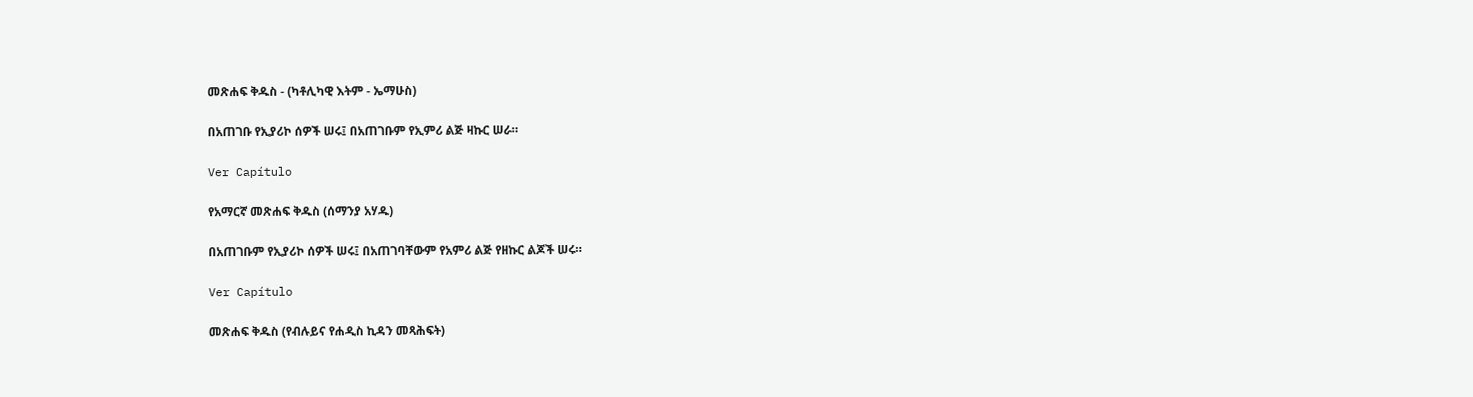መጽሐፍ ቅዱስ - (ካቶሊካዊ እትም - ኤማሁስ)

በአጠገቡ የኢያሪኮ ሰዎች ሠሩ፤ በአጠገቡም የኢምሪ ልጅ ዛኩር ሠራ።

Ver Capítulo

የአማርኛ መጽሐፍ ቅዱስ (ሰማንያ አሃዱ)

በአጠገቡም የኢያሪኮ ሰዎች ሠሩ፤ በአጠገባቸውም የአምሪ ልጅ የዘኩር ልጆች ሠሩ።

Ver Capítulo

መጽሐፍ ቅዱስ (የብሉይና የሐዲስ ኪዳን መጻሕፍት)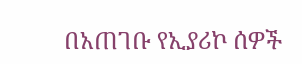በአጠገቡ የኢያሪኮ ሰዎች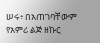ሠሩ፥ በአጠገባቸውም የአምሪ ልጅ ዘኩር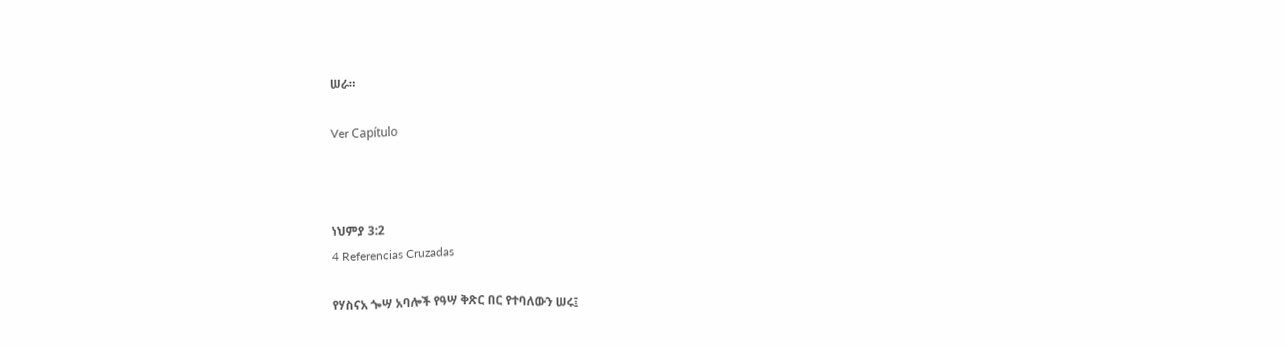ሠራ።

Ver Capítulo



ነህምያ 3:2
4 Referencias Cruzadas

የሃስናአ ጐሣ አባሎች የዓሣ ቅጽር በር የተባለውን ሠሩ፤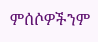ምሰሶዎችንም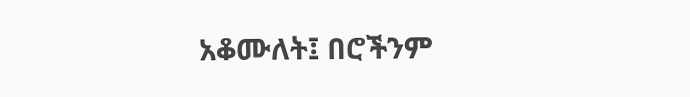አቆሙለት፤ በሮችንም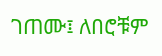ገጠሙ፤ ለበሮቹም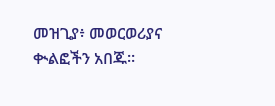መዝጊያ፥ መወርወሪያና ቊልፎችን አበጁ።